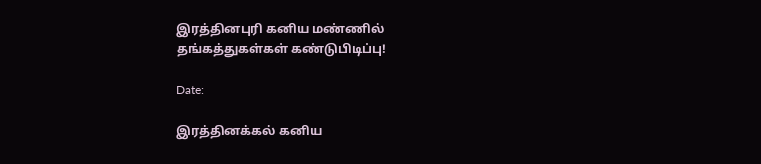இரத்தினபுரி கனிய மண்ணில் தங்கத்துகள்கள் கண்டுபிடிப்பு!

Date:

இரத்தினக்கல் கனிய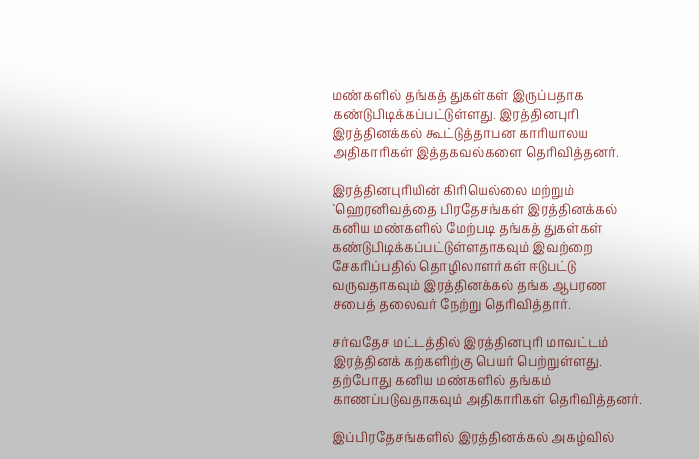மண்களில் தங்கத் துகள்கள் இருப்பதாக கண்டுபிடிக்கப்பட்டுள்ளது. இரத்தினபுரி இரத்தினக்கல் கூட்டுத்தாபன காரியாலய அதிகாரிகள் இத்தகவல்களை தெரிவித்தனர்.

இரத்தினபுரியின் கிரியெல்லை மற்றும் `ஹெரனிவத்தை பிரதேசங்கள் இரத்தினக்கல் கனிய மண்களில் மேற்படி தங்கத் துகள்கள் கண்டுபிடிக்கப்பட்டுள்ளதாகவும் இவற்றை சேகரிப்பதில் தொழிலாளர்கள் ஈடுபட்டு வருவதாகவும் இரத்தினக்கல் தங்க ஆபரண சபைத் தலைவர் நேற்று தெரிவித்தார்.

சர்வதேச மட்டத்தில் இரத்தினபுரி மாவட்டம் இரத்தினக் கற்களிற்கு பெயர் பெற்றுள்ளது. தற்போது கனிய மண்களில் தங்கம் காணப்படுவதாகவும் அதிகாரிகள் தெரிவித்தனர்.

இப்பிரதேசங்களில் இரத்தினக்கல் அகழ்வில்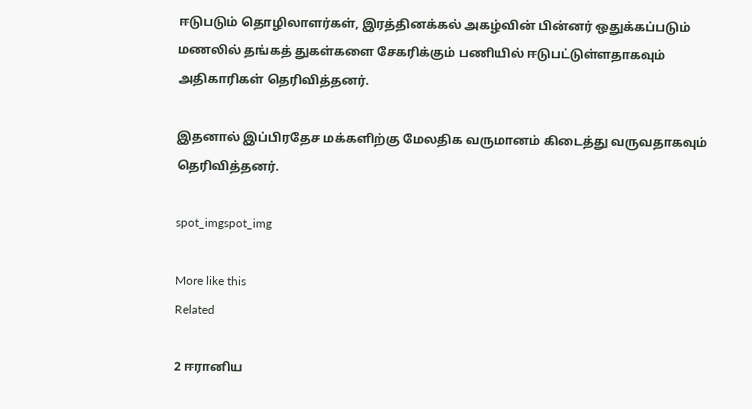ஈடுபடும் தொழிலாளர்கள், இரத்தினக்கல் அகழ்வின் பின்னர் ஒதுக்கப்படும் மணலில் தங்கத் துகள்களை சேகரிக்கும் பணியில் ஈடுபட்டுள்ளதாகவும் அதிகாரிகள் தெரிவித்தனர்.

இதனால் இப்பிரதேச மக்களிற்கு மேலதிக வருமானம் கிடைத்து வருவதாகவும் தெரிவித்தனர்.

spot_imgspot_img

More like this
Related

2 ஈரானிய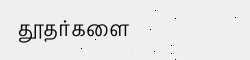தூதர்களை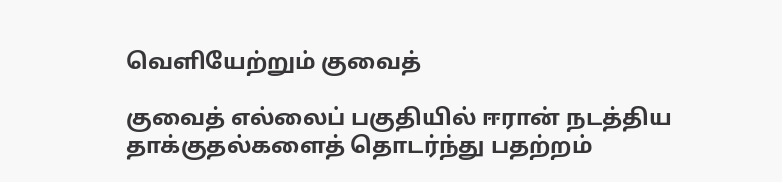வெளியேற்றும் குவைத்

குவைத் எல்லைப் பகுதியில் ஈரான் நடத்திய தாக்குதல்களைத் தொடர்ந்து பதற்றம்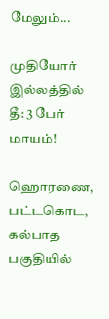மேலும்...

முதியோர் இல்லத்தில் தீ: 3 பேர் மாயம்!

ஹொரணை, பட்டகொட, கல்பாத பகுதியில்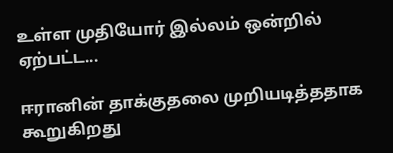உள்ள முதியோர் இல்லம் ஒன்றில் ஏற்பட்ட...

ஈரானின் தாக்குதலை முறியடித்ததாக கூறுகிறது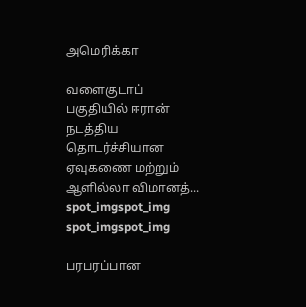அமெரிக்கா

வளைகுடாப் பகுதியில் ஈரான் நடத்திய தொடர்ச்சியான ஏவுகணை மற்றும் ஆளில்லா விமானத்...
spot_imgspot_img
spot_imgspot_img

பரபரப்பான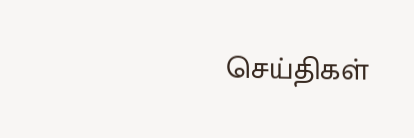செய்திகள்